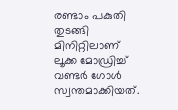രണ്ടാം പകുതി തുടങ്ങി മിനിറ്റിലാണ് ലൂക്ക മോഡ്രിച്ച് വണ്ടര്‍ ഗോള്‍ സ്വന്തമാക്കിയത്.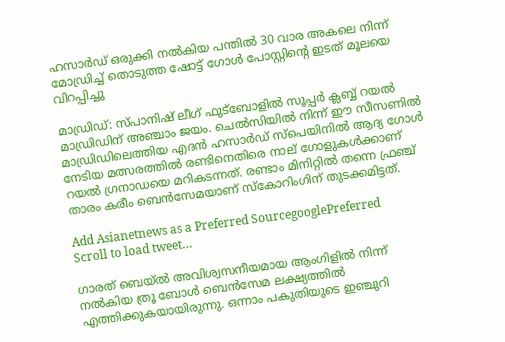ഹസാര്‍ഡ് ഒരുക്കി നല്‍കിയ പന്തില്‍ 30 വാര അകലെ നിന്ന് മോഡ്രിച്ച് തൊടുത്ത ഷോട്ട് ഗോള്‍ പോസ്റ്റിന്‍റെ ഇടത് മൂലയെ വിറപ്പിച്ചു

മാഡ്രിഡ്: സ്പാനിഷ് ലീഗ് ഫുട്ബോളിൽ സൂപ്പര്‍ ക്ലബ്ബ് റയൽ മാഡ്രിഡിന് അഞ്ചാം ജയം. ചെല്‍സിയില്‍ നിന്ന് ഈ സീസണില്‍ മാഡ്രിഡിലെത്തിയ എദൻ ഹസാർഡ് സ്പെയിനില്‍ ആദ്യ ഗോൾ നേടിയ മത്സരത്തിൽ രണ്ടിനെതിരെ നാല് ഗോളുകള്‍ക്കാണ് റയല്‍ ഗ്രനാഡയെ മറികടന്നത്. രണ്ടാം മിനിറ്റിൽ തന്നെ ഫ്രഞ്ച് താരം കരീം ബെൻസേമയാണ് സ്കോറിംഗിന് തുടക്കമിട്ടത്.

Add Asianetnews as a Preferred SourcegooglePreferred
Scroll to load tweet…

ഗാരത് ബെയ്‍ല്‍ അവിശ്വസനീയമായ ആംഗിളില്‍ നിന്ന് നല്‍കിയ ത്രൂ ബോള്‍ ബെന്‍സേമ ലക്ഷ്യത്തില്‍ എത്തിക്കുകയായിരുന്നു. ഒന്നാം പകുതിയുടെ ഇഞ്ചുറി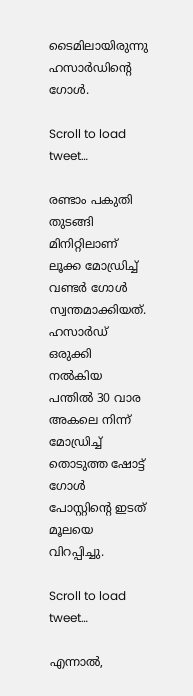ടൈമിലായിരുന്നു ഹസാർഡിന്റെ ഗോൾ.

Scroll to load tweet…

രണ്ടാം പകുതി തുടങ്ങി മിനിറ്റിലാണ് ലൂക്ക മോഡ്രിച്ച് വണ്ടര്‍ ഗോള്‍ സ്വന്തമാക്കിയത്. ഹസാര്‍ഡ് ഒരുക്കി നല്‍കിയ പന്തില്‍ 30 വാര അകലെ നിന്ന് മോഡ്രിച്ച് തൊടുത്ത ഷോട്ട് ഗോള്‍ പോസ്റ്റിന്‍റെ ഇടത് മൂലയെ വിറപ്പിച്ചു.

Scroll to load tweet…

എന്നാല്‍,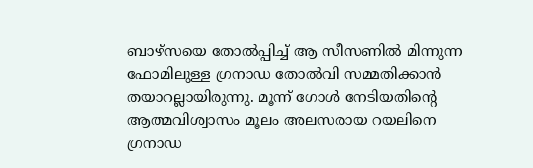ബാഴ്സയെ തോല്‍പ്പിച്ച് ആ സീസണില്‍ മിന്നുന്ന ഫോമിലുള്ള ഗ്രനാഡ തോല്‍വി സമ്മതിക്കാന്‍ തയാറല്ലായിരുന്നു. മൂന്ന് ഗോള്‍ നേടിയതിന്‍റെ ആത്മവിശ്വാസം മൂലം അലസരായ റയലിനെ ഗ്രനാഡ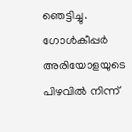ഞെട്ടിച്ചു. ഗോള്‍കീപ്പര്‍ അരിയോളയുടെ പിഴവില്‍ നിന്ന്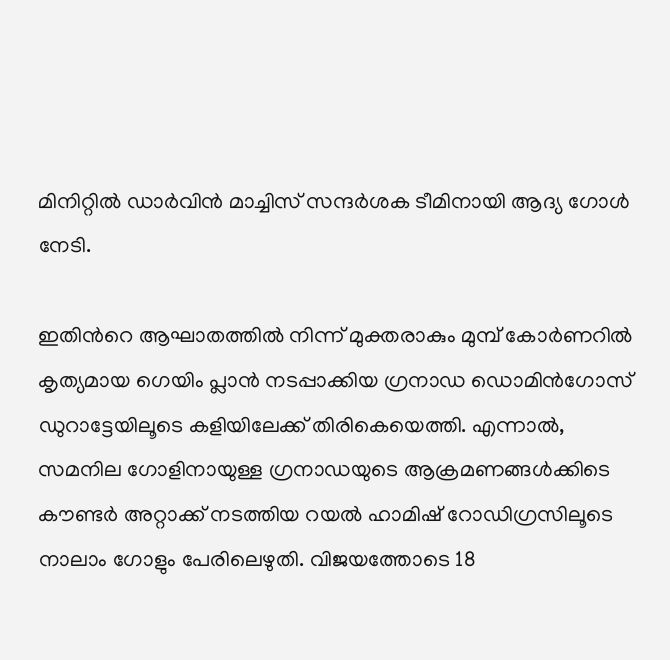മിനിറ്റില്‍ ഡാർവിൻ മാച്ചിസ് സന്ദര്‍ശക ടീമിനായി ആദ്യ ഗോള്‍ നേടി.

ഇതിന്‍റെ ആഘാതത്തില്‍ നിന്ന് മുക്തരാകും മുമ്പ് കോര്‍ണറില്‍ കൃത്യമായ ഗെയിം പ്ലാന്‍ നടപ്പാക്കിയ ഗ്രനാഡ ഡൊമിൻഗോസ് ഡുറാട്ടേയിലൂടെ കളിയിലേക്ക് തിരികെയെത്തി. എന്നാല്‍, സമനില ഗോളിനായുള്ള ഗ്രനാഡയുടെ ആക്രമണങ്ങള്‍ക്കിടെ കൗണ്ടര്‍ അറ്റാക്ക് നടത്തിയ റയല്‍ ഹാമിഷ് റോഡിഗ്രസിലൂടെ നാലാം ഗോളും പേരിലെഴുതി. വിജയത്തോടെ 18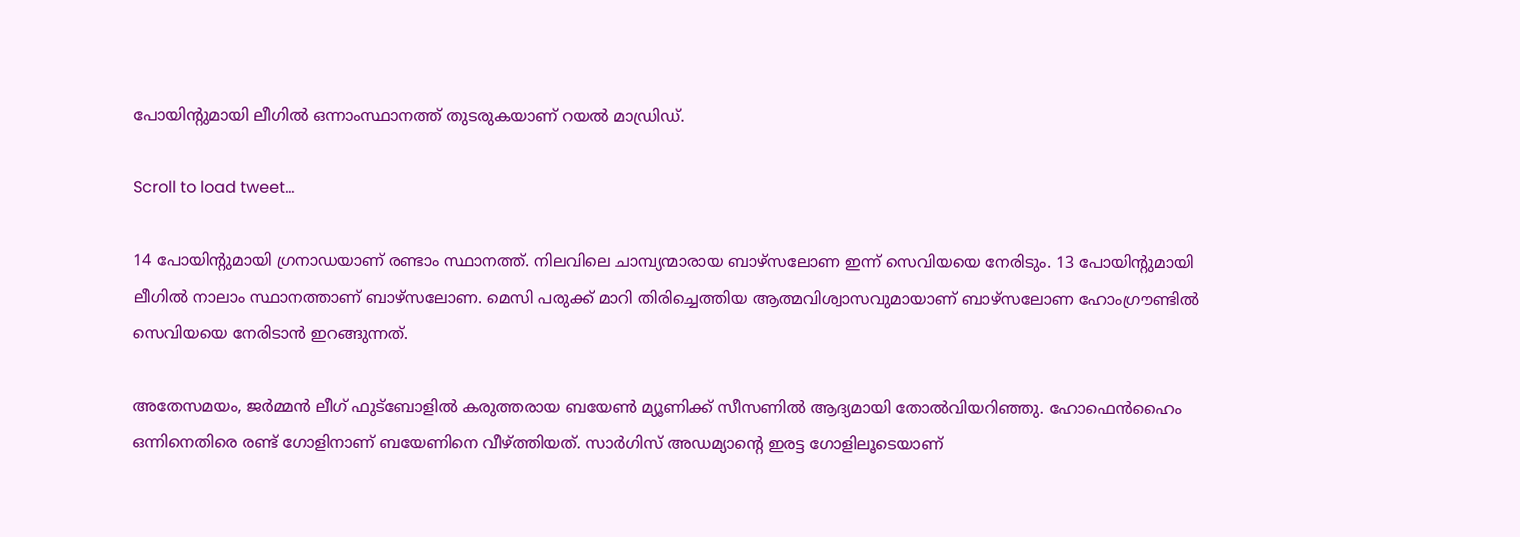പോയിന്‍റുമായി ലീഗിൽ ഒന്നാംസ്ഥാനത്ത് തുടരുകയാണ് റയൽ മാഡ്രിഡ്.

Scroll to load tweet…

14 പോയിന്‍റുമായി ഗ്രനാഡയാണ് രണ്ടാം സ്ഥാനത്ത്. നിലവിലെ ചാമ്പ്യന്മാരായ ബാഴ്സലോണ ഇന്ന് സെവിയയെ നേരിടും. 13 പോയിന്‍റുമായി ലീഗിൽ നാലാം സ്ഥാനത്താണ് ബാഴ്സലോണ. മെസി പരുക്ക് മാറി തിരിച്ചെത്തിയ ആത്മവിശ്വാസവുമായാണ് ബാഴ്സലോണ ഹോംഗ്രൗണ്ടിൽ സെവിയയെ നേരിടാൻ ഇറങ്ങുന്നത്.

അതേസമയം, ജർമ്മൻ ലീഗ് ഫുട്ബോളിൽ കരുത്തരായ ബയേൺ മ്യൂണിക്ക് സീസണില്‍ ആദ്യമായി തോൽവിയറിഞ്ഞു. ഹോഫെൻഹൈം ഒന്നിനെതിരെ രണ്ട് ഗോളിനാണ് ബയേണിനെ വീഴ്ത്തിയത്. സാർഗിസ് അഡമ്യാന്‍റെ ഇരട്ട ഗോളിലൂടെയാണ്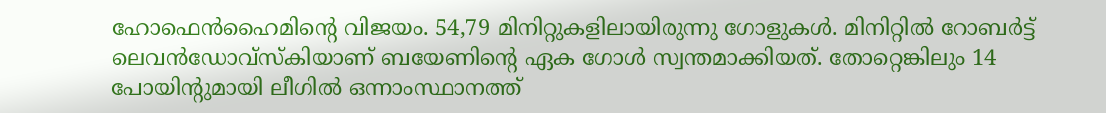ഹോഫെൻഹൈമിന്‍റെ വിജയം. 54,79 മിനിറ്റുകളിലായിരുന്നു ഗോളുകൾ. മിനിറ്റിൽ റോബർട്ട് ലെവൻഡോവ്സ്കിയാണ് ബയേണിന്‍റെ ഏക ഗോള്‍ സ്വന്തമാക്കിയത്. തോറ്റെങ്കിലും 14 പോയിന്റുമായി ലീഗിൽ ഒന്നാംസ്ഥാനത്ത്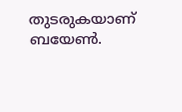തുടരുകയാണ് ബയേൺ.